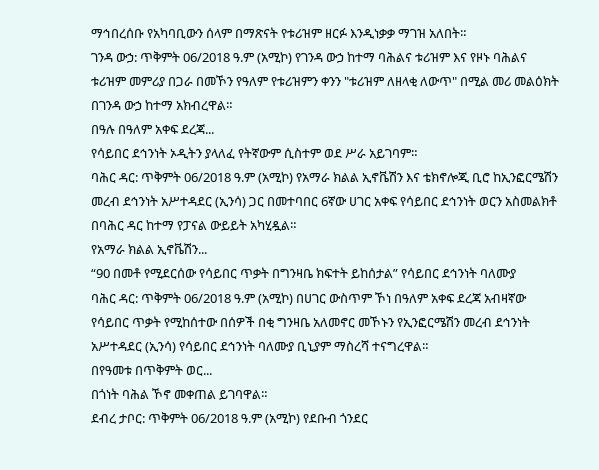ማኅበረሰቡ የአካባቢውን ሰላም በማጽናት የቱሪዝም ዘርፉ እንዲነቃቃ ማገዝ አለበት።
ገንዳ ውኃ: ጥቅምት 06/2018 ዓ.ም (አሚኮ) የገንዳ ውኃ ከተማ ባሕልና ቱሪዝም እና የዞኑ ባሕልና ቱሪዝም መምሪያ በጋራ በመኾን የዓለም የቱሪዝምን ቀንን "ቱሪዝም ለዘላቂ ለውጥ" በሚል መሪ መልዕክት በገንዳ ውኃ ከተማ አክብረዋል።
በዓሉ በዓለም አቀፍ ደረጃ...
የሳይበር ደኅንነት ኦዲትን ያላለፈ የትኛውም ሲስተም ወደ ሥራ አይገባም።
ባሕር ዳር: ጥቅምት 06/2018 ዓ.ም (አሚኮ) የአማራ ክልል ኢኖቬሽን እና ቴክኖሎጂ ቢሮ ከኢንፎርሜሽን መረብ ደኅንነት አሥተዳደር (ኢንሳ) ጋር በመተባበር 6ኛው ሀገር አቀፍ የሳይበር ደኅንነት ወርን አስመልክቶ በባሕር ዳር ከተማ የፓናል ውይይት አካሂዷል።
የአማራ ክልል ኢኖቬሽን...
“90 በመቶ የሚደርሰው የሳይበር ጥቃት በግንዛቤ ክፍተት ይከሰታል” የሳይበር ደኅንነት ባለሙያ
ባሕር ዳር: ጥቅምት 06/2018 ዓ.ም (አሚኮ) በሀገር ውስጥም ኾነ በዓለም አቀፍ ደረጃ አብዛኛው የሳይበር ጥቃት የሚከሰተው በሰዎች በቂ ግንዛቤ አለመኖር መኾኑን የኢንፎርሜሽን መረብ ደኅንነት አሥተዳደር (ኢንሳ) የሳይበር ደኅንነት ባለሙያ ቢኒያም ማስረሻ ተናግረዋል።
በየዓመቱ በጥቅምት ወር...
በጎነት ባሕል ኾኖ መቀጠል ይገባዋል።
ደብረ ታቦር: ጥቅምት 06/2018 ዓ.ም (አሚኮ) የደቡብ ጎንደር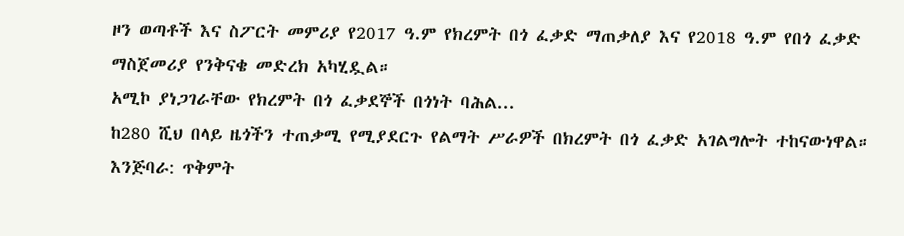ዞን ወጣቶች እና ስፖርት መምሪያ የ2017 ዓ.ም የክረምት በጎ ፈቃድ ማጠቃለያ እና የ2018 ዓ.ም የበጎ ፈቃድ ማስጀመሪያ የንቅናቄ መድረክ አካሂዷል።
አሚኮ ያነጋገራቸው የክረምት በጎ ፈቃደኞች በጎነት ባሕል...
ከ280 ሺህ በላይ ዜጎችን ተጠቃሚ የሚያደርጉ የልማት ሥራዎች በክረምት በጎ ፈቃድ አገልግሎት ተከናውነዋል።
እንጅባራ: ጥቅምት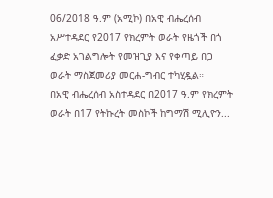06/2018 ዓ.ም (አሚኮ) በአዊ ብሔረሰብ አሥተዳደር የ2017 የክረምት ወራት የዜጎች በጎ ፈቃድ አገልግሎት የመዝጊያ እና የቀጣይ በጋ ወራት ማስጀመሪያ መርሐ-ግብር ተካሂዷል።
በአዊ ብሔረሰብ አስተዳደር በ2017 ዓ.ም የክረምት ወራት በ17 የትኩረት መስኮች ከግማሽ ሚሊዮን...